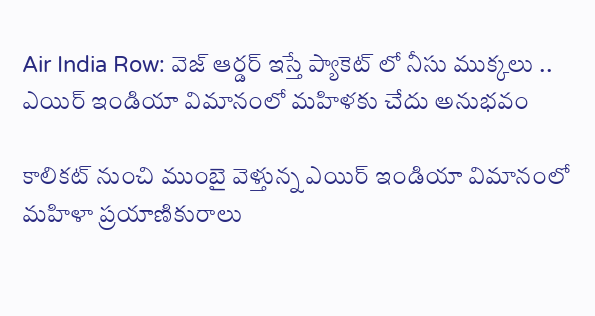Air India Row: వెజ్ ఆర్డర్ ఇస్తే ప్యాకెట్‌ లో నీసు ముక్కలు .. ఎయిర్ ఇండియా విమానంలో మహిళకు చేదు అనుభవం

కాలికట్ నుంచి ముంబై వెళ్తున్న ఎయిర్ ఇండియా విమానంలో మహిళా ప్రయాణికురాలు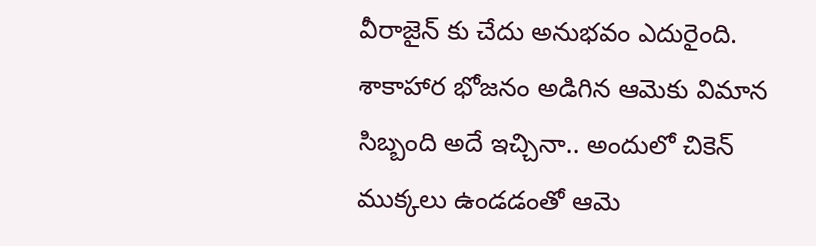వీరాజైన్‌ కు చేదు అనుభవం ఎదురైంది. శాకాహార భోజనం అడిగిన ఆమెకు విమాన సిబ్బంది అదే ఇచ్చినా.. అందులో చికెన్ ముక్కలు ఉండడంతో ఆమె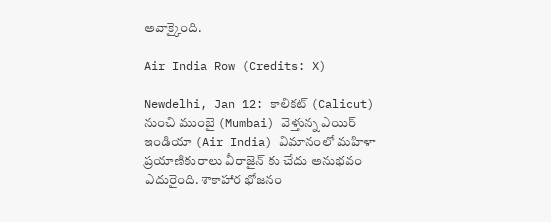అవాక్కైంది.

Air India Row (Credits: X)

Newdelhi, Jan 12: కాలికట్ (Calicut) నుంచి ముంబై (Mumbai) వెళ్తున్న ఎయిర్ ఇండియా (Air India) విమానంలో మహిళా ప్రయాణికురాలు వీరాజైన్‌ కు చేదు అనుభవం ఎదురైంది. శాకాహార భోజనం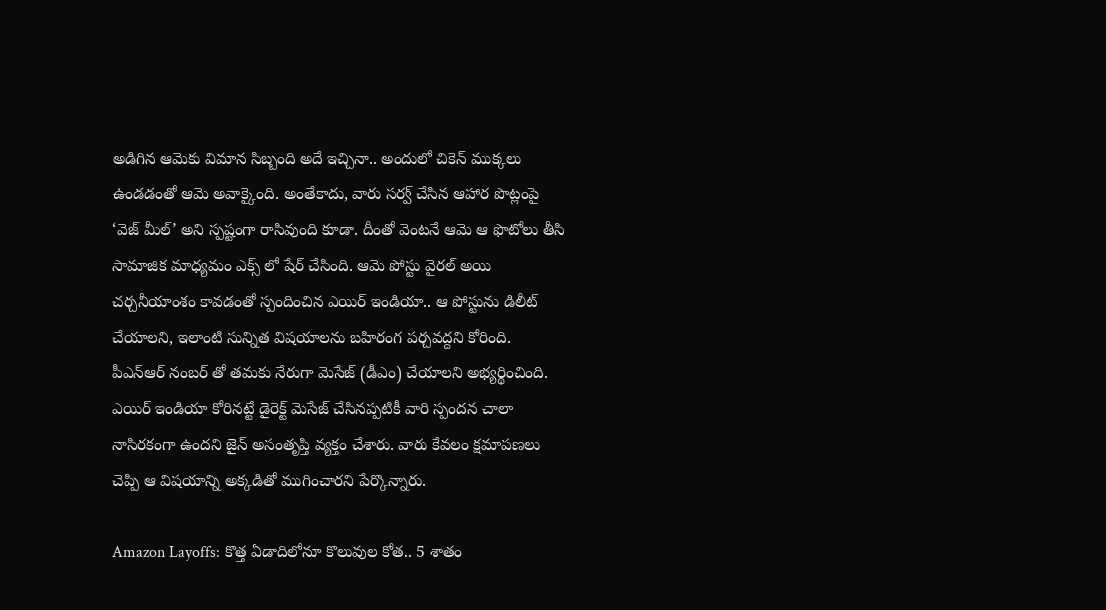అడిగిన ఆమెకు విమాన సిబ్బంది అదే ఇచ్చినా.. అందులో చికెన్ ముక్కలు ఉండడంతో ఆమె అవాక్కైంది. అంతేకాదు, వారు సర్వ్ చేసిన ఆహార పొట్లంపై ‘వెజ్ మీల్’ అని స్పష్టంగా రాసివుంది కూడా. దీంతో వెంటనే ఆమె ఆ ఫొటోలు తీసి సామాజిక మాధ్యమం ఎక్స్‌ లో షేర్ చేసింది. ఆమె పోస్టు వైరల్ అయి చర్చనీయాంశం కావడంతో స్పందించిన ఎయిర్ ఇండియా.. ఆ పోస్టును డిలీట్ చేయాలని, ఇలాంటి సున్నిత విషయాలను బహిరంగ పర్చవద్దని కోరింది. పీఎన్ఆర్ నంబర్‌ తో తమకు నేరుగా మెసేజ్ (డీఎం) చేయాలని అభ్యర్థించింది. ఎయిర్ ఇండియా కోరినట్టే డైరెక్ట్ మెసేజ్ చేసినప్పటికీ వారి స్పందన చాలా నాసిరకంగా ఉందని జైన్ అసంతృప్తి వ్యక్తం చేశారు. వారు కేవలం క్షమాపణలు చెప్పి ఆ విషయాన్ని అక్కడితో ముగించారని పేర్కొన్నారు.

Amazon Layoffs: కొత్త ఏడాదిలోనూ కొలువుల కోత.. 5 శాతం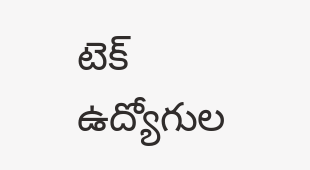టెక్‌ ఉద్యోగుల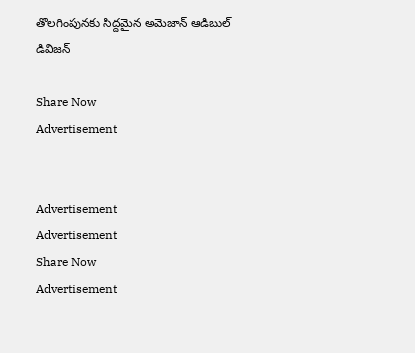తొలగింపునకు సిద్దమైన అమెజాన్ ఆడిబుల్ డివిజన్

Share Now
Advertisement


Advertisement
Advertisement
Share Now
Advertisement